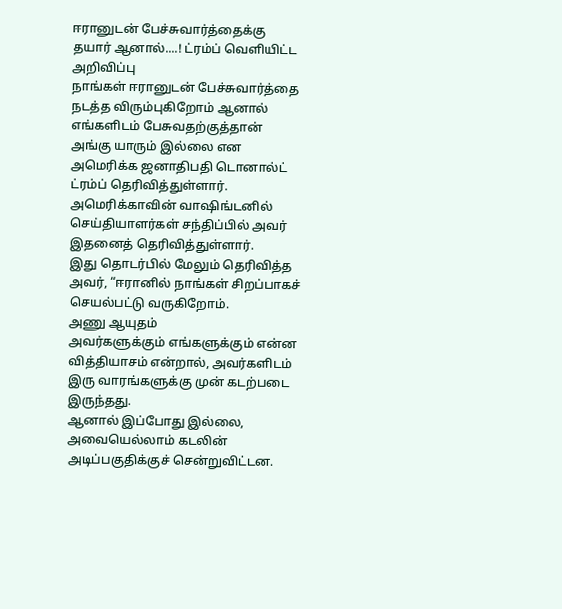ஈரானுடன் பேச்சுவார்த்தைக்கு தயார் ஆனால்....! ட்ரம்ப் வெளியிட்ட அறிவிப்பு
நாங்கள் ஈரானுடன் பேச்சுவார்த்தை நடத்த விரும்புகிறோம் ஆனால் எங்களிடம் பேசுவதற்குத்தான் அங்கு யாரும் இல்லை என அமெரிக்க ஜனாதிபதி டொனால்ட் ட்ரம்ப் தெரிவித்துள்ளார்.
அமெரிக்காவின் வாஷிங்டனில் செய்தியாளர்கள் சந்திப்பில் அவர் இதனைத் தெரிவித்துள்ளார்.
இது தொடர்பில் மேலும் தெரிவித்த அவர், “ஈரானில் நாங்கள் சிறப்பாகச் செயல்பட்டு வருகிறோம்.
அணு ஆயுதம்
அவர்களுக்கும் எங்களுக்கும் என்ன வித்தியாசம் என்றால், அவர்களிடம் இரு வாரங்களுக்கு முன் கடற்படை இருந்தது.
ஆனால் இப்போது இல்லை, அவையெல்லாம் கடலின் அடிப்பகுதிக்குச் சென்றுவிட்டன.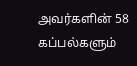அவர்களின் 58 கப்பல்களும்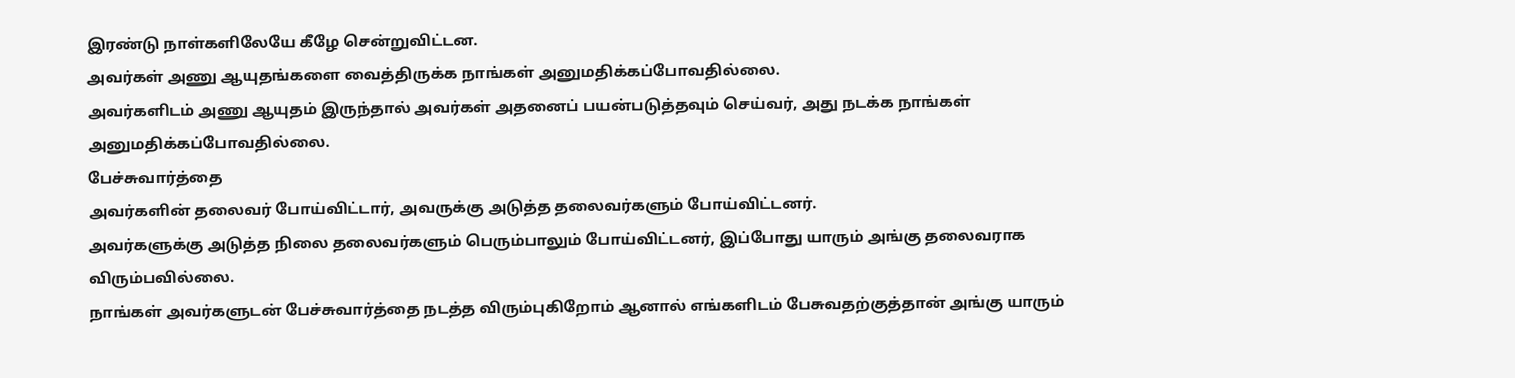இரண்டு நாள்களிலேயே கீழே சென்றுவிட்டன.
அவர்கள் அணு ஆயுதங்களை வைத்திருக்க நாங்கள் அனுமதிக்கப்போவதில்லை.
அவர்களிடம் அணு ஆயுதம் இருந்தால் அவர்கள் அதனைப் பயன்படுத்தவும் செய்வர், அது நடக்க நாங்கள் அனுமதிக்கப்போவதில்லை.
பேச்சுவார்த்தை
அவர்களின் தலைவர் போய்விட்டார், அவருக்கு அடுத்த தலைவர்களும் போய்விட்டனர்.
அவர்களுக்கு அடுத்த நிலை தலைவர்களும் பெரும்பாலும் போய்விட்டனர், இப்போது யாரும் அங்கு தலைவராக விரும்பவில்லை.
நாங்கள் அவர்களுடன் பேச்சுவார்த்தை நடத்த விரும்புகிறோம் ஆனால் எங்களிடம் பேசுவதற்குத்தான் அங்கு யாரும்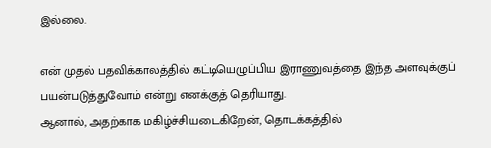இல்லை.

என் முதல் பதவிக்காலத்தில் கட்டியெழுப்பிய இராணுவத்தை இந்த அளவுக்குப் பயன்படுத்துவோம் என்று எனக்குத் தெரியாது.
ஆனால், அதற்காக மகிழ்ச்சியடைகிறேன், தொடக்கத்தில்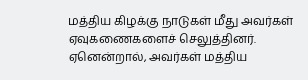மத்திய கிழக்கு நாடுகள் மீது அவர்கள் ஏவுகணைகளைச் செலுத்தினர்.
ஏனென்றால், அவர்கள் மத்திய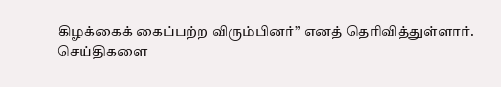கிழக்கைக் கைப்பற்ற விரும்பினர்” எனத் தெரிவித்துள்ளார்.
செய்திகளை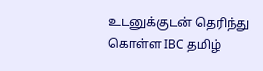உடனுக்குடன் தெரிந்து கொள்ள IBC தமிழ்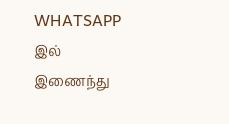WHATSAPP இல் இணைந்து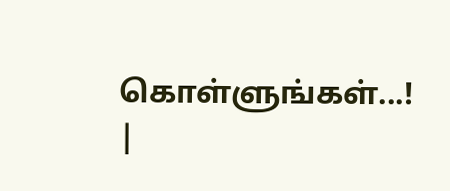கொள்ளுங்கள்...! |